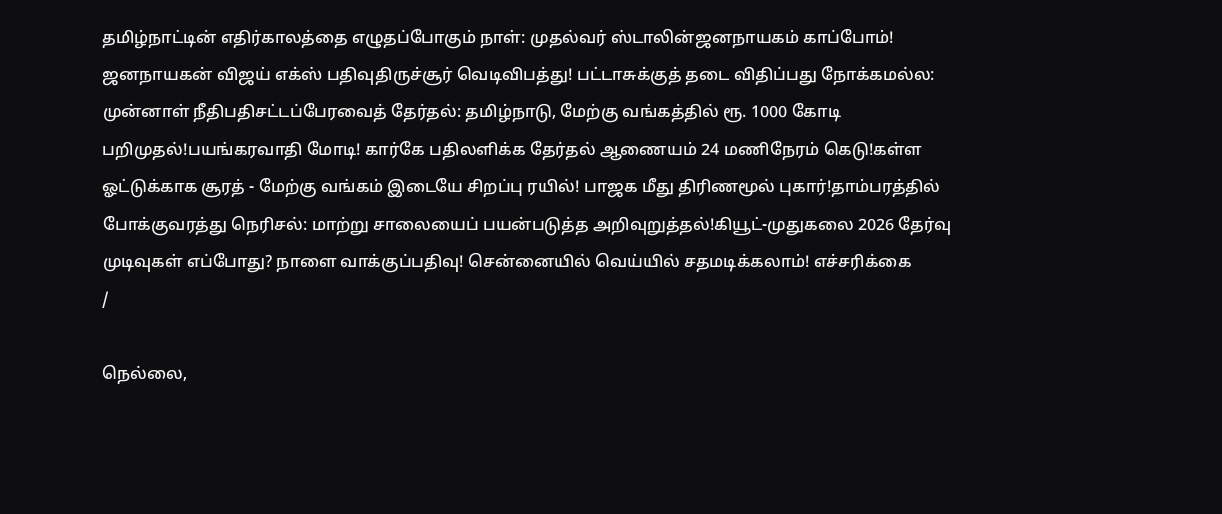தமிழ்நாட்டின் எதிர்காலத்தை எழுதப்போகும் நாள்: முதல்வர் ஸ்டாலின்ஜனநாயகம் காப்போம்! ஜனநாயகன் விஜய் எக்ஸ் பதிவுதிருச்சூர் வெடிவிபத்து! பட்டாசுக்குத் தடை விதிப்பது நோக்கமல்ல: முன்னாள் நீதிபதிசட்டப்பேரவைத் தேர்தல்: தமிழ்நாடு, மேற்கு வங்கத்தில் ரூ. 1000 கோடி பறிமுதல்!பயங்கரவாதி மோடி! கார்கே பதிலளிக்க தேர்தல் ஆணையம் 24 மணிநேரம் கெடு!கள்ள ஓட்டுக்காக சூரத் - மேற்கு வங்கம் இடையே சிறப்பு ரயில்! பாஜக மீது திரிணமூல் புகார்!தாம்பரத்தில் போக்குவரத்து நெரிசல்: மாற்று சாலையைப் பயன்படுத்த அறிவுறுத்தல்!கியூட்-முதுகலை 2026 தேர்வு முடிவுகள் எப்போது? நாளை வாக்குப்பதிவு! சென்னையில் வெய்யில் சதமடிக்கலாம்! எச்சரிக்கை
/

நெல்லை,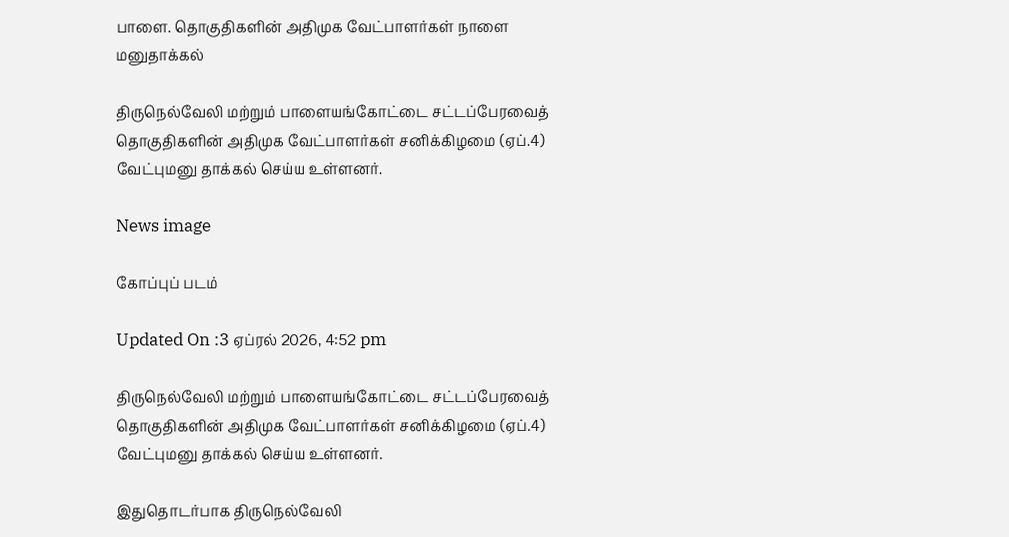பாளை. தொகுதிகளின் அதிமுக வேட்பாளர்கள் நாளை மனுதாக்கல்

திருநெல்வேலி மற்றும் பாளையங்கோட்டை சட்டப்பேரவைத் தொகுதிகளின் அதிமுக வேட்பாளர்கள் சனிக்கிழமை (ஏப்.4) வேட்புமனு தாக்கல் செய்ய உள்ளனர்.

News image

கோப்புப் படம்

Updated On :3 ஏப்ரல் 2026, 4:52 pm

திருநெல்வேலி மற்றும் பாளையங்கோட்டை சட்டப்பேரவைத் தொகுதிகளின் அதிமுக வேட்பாளர்கள் சனிக்கிழமை (ஏப்.4) வேட்புமனு தாக்கல் செய்ய உள்ளனர்.

இதுதொடர்பாக திருநெல்வேலி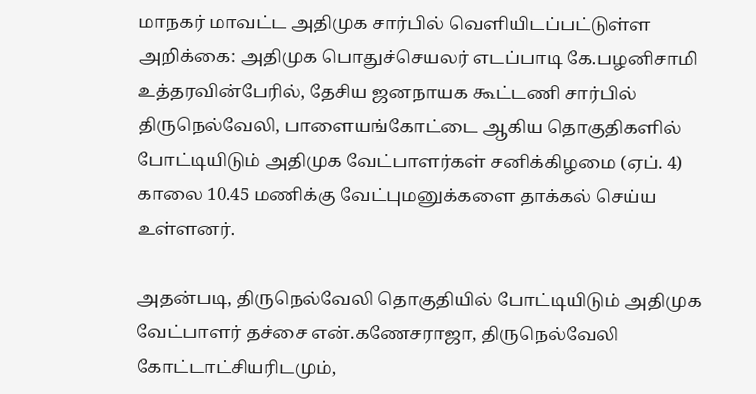மாநகர் மாவட்ட அதிமுக சார்பில் வெளியிடப்பட்டுள்ள அறிக்கை: அதிமுக பொதுச்செயலர் எடப்பாடி கே.பழனிசாமி உத்தரவின்பேரில், தேசிய ஜனநாயக கூட்டணி சார்பில் திருநெல்வேலி, பாளையங்கோட்டை ஆகிய தொகுதிகளில் போட்டியிடும் அதிமுக வேட்பாளர்கள் சனிக்கிழமை (ஏப். 4) காலை 10.45 மணிக்கு வேட்புமனுக்களை தாக்கல் செய்ய உள்ளனர்.

அதன்படி, திருநெல்வேலி தொகுதியில் போட்டியிடும் அதிமுக வேட்பாளர் தச்சை என்.கணேசராஜா, திருநெல்வேலி கோட்டாட்சியரிடமும்,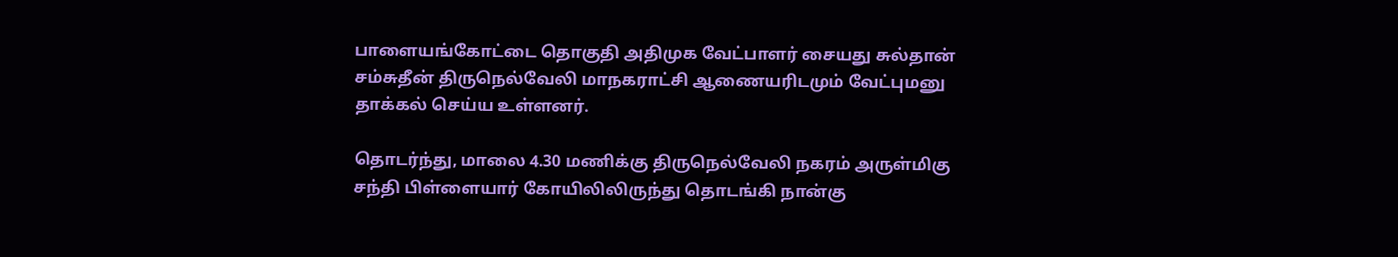பாளையங்கோட்டை தொகுதி அதிமுக வேட்பாளர் சையது சுல்தான் சம்சுதீன் திருநெல்வேலி மாநகராட்சி ஆணையரிடமும் வேட்புமனு தாக்கல் செய்ய உள்ளனர்.

தொடர்ந்து, மாலை 4.30 மணிக்கு திருநெல்வேலி நகரம் அருள்மிகு சந்தி பிள்ளையார் கோயிலிலிருந்து தொடங்கி நான்கு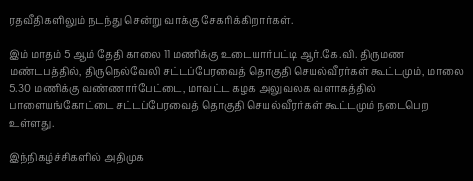ரதவீதிகளிலும் நடந்து சென்று வாக்கு சேகரிக்கிறார்கள்.

இம் மாதம் 5 ஆம் தேதி காலை 11 மணிக்கு உடையார்பட்டி ஆர்.கே.வி. திருமண மண்டபத்தில், திருநெல்வேலி சட்டப்பேரவைத் தொகுதி செயல்வீரர்கள் கூட்டமும், மாலை 5.30 மணிக்கு வண்ணார்பேட்டை, மாவட்ட கழக அலுவலக வளாகத்தில் பாளையங்கோட்டை சட்டப்பேரவைத் தொகுதி செயல்வீரர்கள் கூட்டமும் நடைபெற உள்ளது.

இந்நிகழ்ச்சிகளில் அதிமுக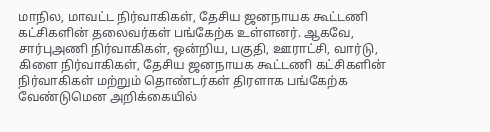மாநில, மாவட்ட நிர்வாகிகள், தேசிய ஜனநாயக கூட்டணி கட்சிகளின் தலைவர்கள் பங்கேற்க உள்ளனர். ஆகவே, சார்புஅணி நிர்வாகிகள், ஒன்றிய, பகுதி, ஊராட்சி, வார்டு, கிளை நிர்வாகிகள், தேசிய ஜனநாயக கூட்டணி கட்சிகளின் நிர்வாகிகள் மற்றும் தொண்டர்கள் திரளாக பங்கேற்க வேண்டுமென அறிக்கையில்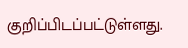குறிப்பிடப்பட்டுள்ளது.